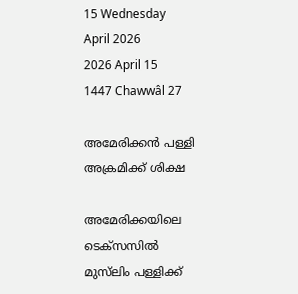15 Wednesday
April 2026
2026 April 15
1447 Chawwâl 27

അമേരിക്കന്‍ പള്ളി അക്രമിക്ക് ശിക്ഷ

അമേരിക്കയിലെ ടെക്‌സസില്‍ മുസ്‌ലിം പള്ളിക്ക്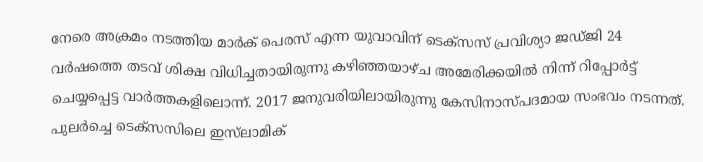നേരെ അക്രമം നടത്തിയ മാര്‍ക് പെരസ് എന്ന യുവാവിന് ടെക്‌സസ് പ്രവിശ്യാ ജഡ്ജി 24 വര്‍ഷത്തെ തടവ് ശിക്ഷ വിധിച്ചതായിരുന്നു കഴിഞ്ഞയാഴ്ച അമേരിക്കയില്‍ നിന്ന് റിപ്പോര്‍ട്ട് ചെയ്യപ്പെട്ട വാര്‍ത്തകളിലൊന്ന്. 2017 ജനുവരിയിലായിരുന്നു കേസിനാസ്പദമായ സംഭവം നടന്നത്. പുലര്‍ച്ചെ ടെക്‌സസിലെ ഇസ്‌ലാമിക്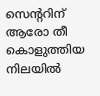സെന്ററിന് ആരോ തീ കൊളുത്തിയ നിലയില്‍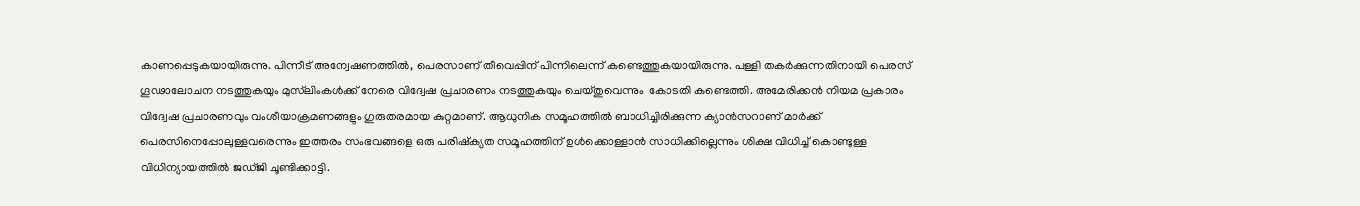കാണപ്പെടുകയായിരുന്നു. പിന്നീട് അന്വേഷണത്തില്‍, പെരസാണ് തീവെപ്പിന് പിന്നിലെന്ന് കണ്ടെത്തുകയായിരുന്നു. പള്ളി തകര്‍ക്കുന്നതിനായി പെരസ് ഗൂഢാലോചന നടത്തുകയും മുസ്‌ലിംകള്‍ക്ക് നേരെ വിദ്വേഷ പ്രചാരണം നടത്തുകയും ചെയ്തുവെന്നും  കോടതി കണ്ടെത്തി. അമേരിക്കന്‍ നിയമ പ്രകാരം വിദ്വേഷ പ്രചാരണവും വംശീയാക്രമണങ്ങളും ഗുരുതരമായ കുറ്റമാണ്. ആധുനിക സമൂഹത്തില്‍ ബാധിച്ചിരിക്കുന്ന ക്യാന്‍സറാണ് മാര്‍ക്ക് പെരസിനെപ്പോലുള്ളവരെന്നും ഇത്തരം സംഭവങ്ങളെ ഒരു പരിഷ്‌ക്യത സമൂഹത്തിന് ഉള്‍ക്കൊള്ളാന്‍ സാധിക്കില്ലെന്നും ശിക്ഷ വിധിച്ച് കൊണ്ടുള്ള വിധിന്യായത്തില്‍ ജഡ്ജി ചൂണ്ടിക്കാട്ടി.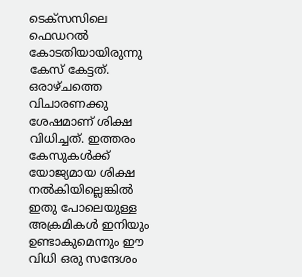ടെക്‌സസിലെ ഫെഡറല്‍ കോടതിയായിരുന്നു കേസ് കേട്ടത്. ഒരാഴ്ചത്തെ വിചാരണക്കു ശേഷമാണ് ശിക്ഷ വിധിച്ചത്. ഇത്തരം കേസുകള്‍ക്ക് യോജ്യമായ ശിക്ഷ നല്‍കിയില്ലെങ്കില്‍ ഇതു പോലെയുള്ള അക്രമികള്‍ ഇനിയും ഉണ്ടാകുമെന്നും ഈ വിധി ഒരു സന്ദേശം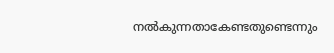നല്‍കുന്നതാകേണ്ടതുണ്ടെന്നും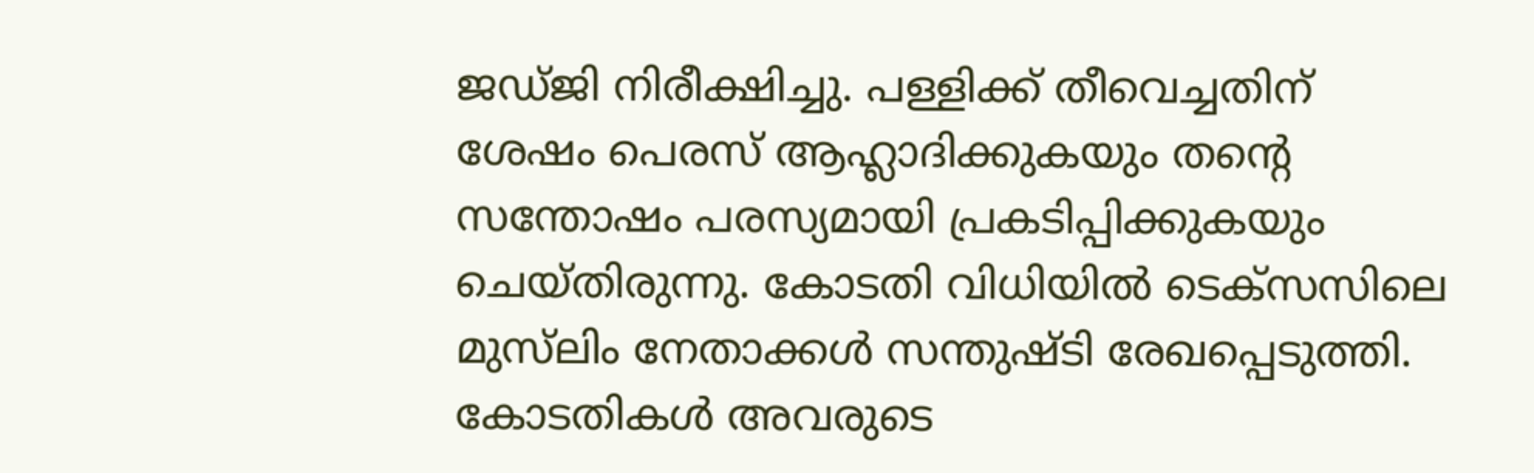ജഡ്ജി നിരീക്ഷിച്ചു. പള്ളിക്ക് തീവെച്ചതിന് ശേഷം പെരസ് ആഹ്ലാദിക്കുകയും തന്റെ സന്തോഷം പരസ്യമായി പ്രകടിപ്പിക്കുകയും ചെയ്തിരുന്നു. കോടതി വിധിയില്‍ ടെക്‌സസിലെ മുസ്‌ലിം നേതാക്കള്‍ സന്തുഷ്ടി രേഖപ്പെടുത്തി. കോടതികള്‍ അവരുടെ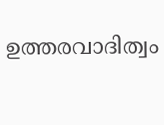ഉത്തരവാദിത്വം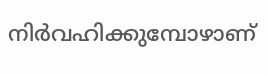നിര്‍വഹിക്കുമ്പോഴാണ്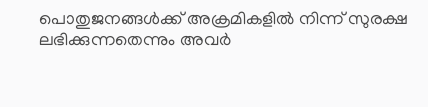പൊതുജനങ്ങള്‍ക്ക് അക്രമികളില്‍ നിന്ന് സുരക്ഷ ലഭിക്കുന്നതെന്നും അവര്‍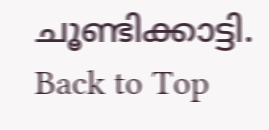ചൂണ്ടിക്കാട്ടി.
Back to Top